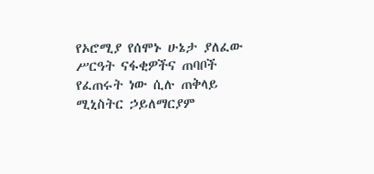የኦሮሚያ የሰሞኑ ሁኔታ ያለፈው ሥርዓት ናፋቂዎችና ጠባቦች የፈጠሩት ነው ሲሉ ጠቅላይ ሚኒስትር ኃይለማርያም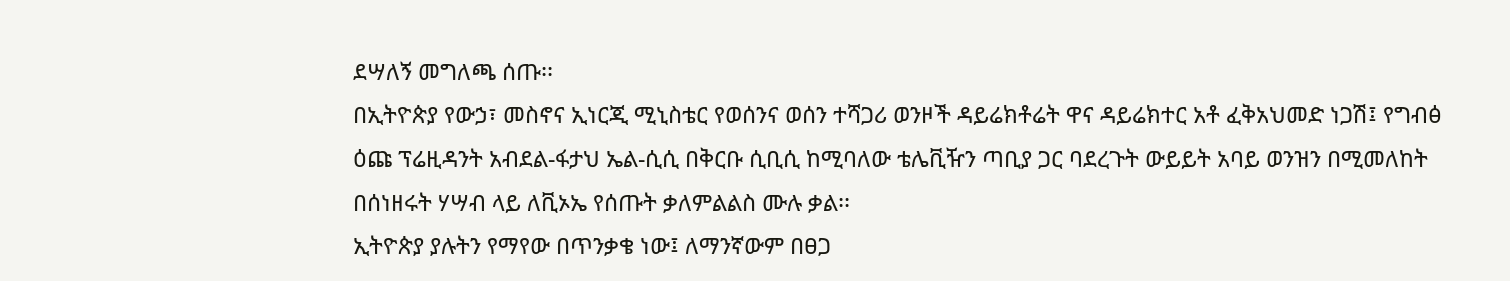ደሣለኝ መግለጫ ሰጡ፡፡
በኢትዮጵያ የውኃ፣ መስኖና ኢነርጂ ሚኒስቴር የወሰንና ወሰን ተሻጋሪ ወንዞች ዳይሬክቶሬት ዋና ዳይሬክተር አቶ ፈቅአህመድ ነጋሽ፤ የግብፅ ዕጩ ፕሬዚዳንት አብደል-ፋታህ ኤል-ሲሲ በቅርቡ ሲቢሲ ከሚባለው ቴሌቪዥን ጣቢያ ጋር ባደረጉት ውይይት አባይ ወንዝን በሚመለከት በሰነዘሩት ሃሣብ ላይ ለቪኦኤ የሰጡት ቃለምልልስ ሙሉ ቃል፡፡
ኢትዮጵያ ያሉትን የማየው በጥንቃቄ ነው፤ ለማንኛውም በፀጋ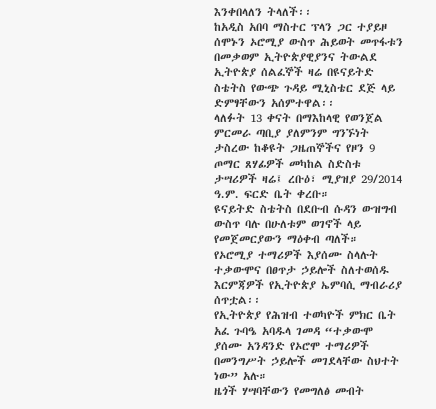እንቀበላለን ትላለች፡፡
ከአዲስ አበባ ማስተር ፕላን ጋር ተያይዞ ሰሞኑን ኦሮሚያ ውስጥ ሕይወት መጥፋቱን በመቃወም ኢትዮጵያዊያንና ትውልደ ኢትዮጵያ ሰልፈኞች ዛሬ በዩናይትድ ስቴትስ የውጭ ጉዳይ ሚኒስቴር ደጅ ላይ ድምፃቸውን አሰምተዋል፡፡
ላለፉት 13 ቀናት በማእከላዊ የወንጀል ምርመራ ጣቢያ ያለምንም ግንኙነት ታስረው ከቆዩት ጋዜጠኞችና የዞን 9 ጦማር ጸሃፊዎች መካከል ስድስቱ ታሣሪዎች ዛሬ፤ ረቡዕ፣ ሚያዝያ 29/2014 ዓ.ም. ፍርድ ቤት ቀረቡ።
ዩናይትድ ስቴትስ በደቡብ ሱዳን ውዝግብ ውስጥ ባሉ በሁለቱም ወገኖች ላይ የመጀመርያውን ማዕቀብ ጣለች።
የኦሮሚያ ተማሪዎች እያሰሙ ስላሉት ተቃውሞና በፀጥታ ኃይሎች ስለተወሰዱ እርምጃዎች የኢትዮጵያ ኤምባሲ ማብራሪያ ሰጥቷል፡፡
የኢትዮጵያ የሕዝብ ተወካዮች ምክር ቤት አፈ ጉባዔ አባዱላ ገመዳ “ተቃውሞ ያሰሙ አንዳንድ የኦሮሞ ተማሪዎች በመንግሥት ኃይሎች መገደላቸው ስህተት ነው” አሉ።
ዜጎች ሃሣባቸውን የመግለፅ መብት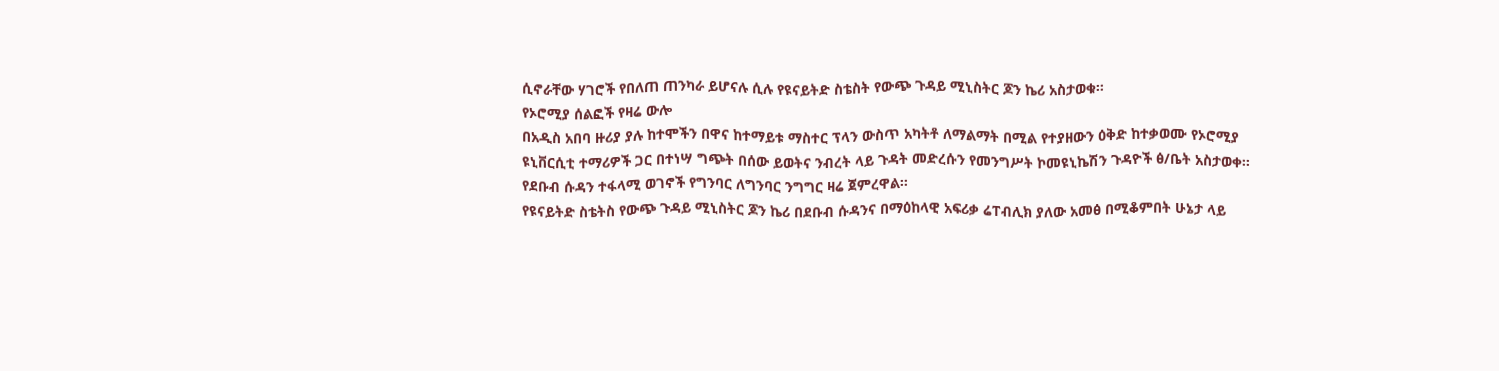ሲኖራቸው ሃገሮች የበለጠ ጠንካራ ይሆናሉ ሲሉ የዩናይትድ ስቴስት የውጭ ጉዳይ ሚኒስትር ጆን ኬሪ አስታወቁ፡፡
የኦሮሚያ ሰልፎች የዛሬ ውሎ
በአዲስ አበባ ዙሪያ ያሉ ከተሞችን በዋና ከተማይቱ ማስተር ፕላን ውስጥ አካትቶ ለማልማት በሚል የተያዘውን ዕቅድ ከተቃወሙ የኦሮሚያ ዩኒቨርሲቲ ተማሪዎች ጋር በተነሣ ግጭት በሰው ይወትና ንብረት ላይ ጉዳት መድረሱን የመንግሥት ኮመዩኒኬሽን ጉዳዮች ፅ/ቤት አስታወቀ፡፡
የደቡብ ሱዳን ተፋላሚ ወገኖች የግንባር ለግንባር ንግግር ዛሬ ጀምረዋል፡፡
የዩናይትድ ስቴትስ የውጭ ጉዳይ ሚኒስትር ጆን ኬሪ በደቡብ ሱዳንና በማዕከላዊ አፍሪቃ ሬፐብሊክ ያለው አመፅ በሚቆምበት ሁኔታ ላይ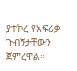ያተኮረ የአፍሪቃ ጉብኝታቸውን ጀምረዋል።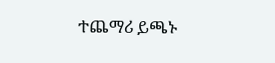ተጨማሪ ይጫኑ